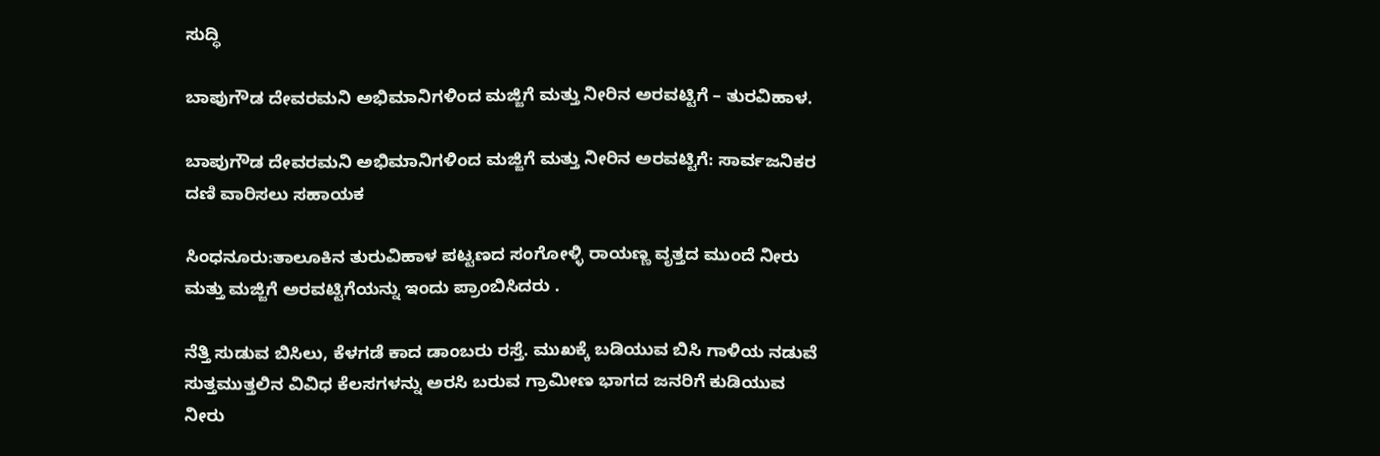ಸುದ್ಧಿ

ಬಾಪುಗೌಡ ದೇವರಮನಿ ಅಭಿಮಾನಿಗಳಿಂದ ಮಜ್ಜಿಗೆ ಮತ್ತು ನೀರಿನ ಅರವಟ್ಟಿಗೆ – ತುರವಿಹಾಳ.

ಬಾಪುಗೌಡ ದೇವರಮನಿ ಅಭಿಮಾನಿಗಳಿಂದ ಮಜ್ಜಿಗೆ ಮತ್ತು ನೀರಿನ ಅರವಟ್ಟಿಗೆ: ಸಾರ್ವಜನಿಕರ ದಣಿ ವಾರಿಸಲು ಸಹಾಯಕ

ಸಿಂಧನೂರು:ತಾಲೂಕಿನ ತುರುವಿಹಾಳ ಪಟ್ಟಣದ ಸಂಗೋಳ್ಳಿ ರಾಯಣ್ಣ ವೃತ್ತದ ಮುಂದೆ ನೀರು ಮತ್ತು ಮಜ್ಜಿಗೆ ಅರವಟ್ಟಿಗೆಯನ್ನು ಇಂದು ಪ್ರಾಂಬಿಸಿದರು .

ನೆತ್ತಿ ಸುಡುವ ಬಿಸಿಲು, ಕೆಳಗಡೆ ಕಾದ ಡಾಂಬರು ರಸ್ತೆ. ಮುಖಕ್ಕೆ ಬಡಿಯುವ ಬಿಸಿ ಗಾಳಿಯ ನಡುವೆ ಸುತ್ತಮುತ್ತಲಿನ ವಿವಿಧ ಕೆಲಸಗಳನ್ನು ಅರಸಿ ಬರುವ ಗ್ರಾಮೀಣ ಭಾಗದ ಜನರಿಗೆ ಕುಡಿಯುವ ನೀರು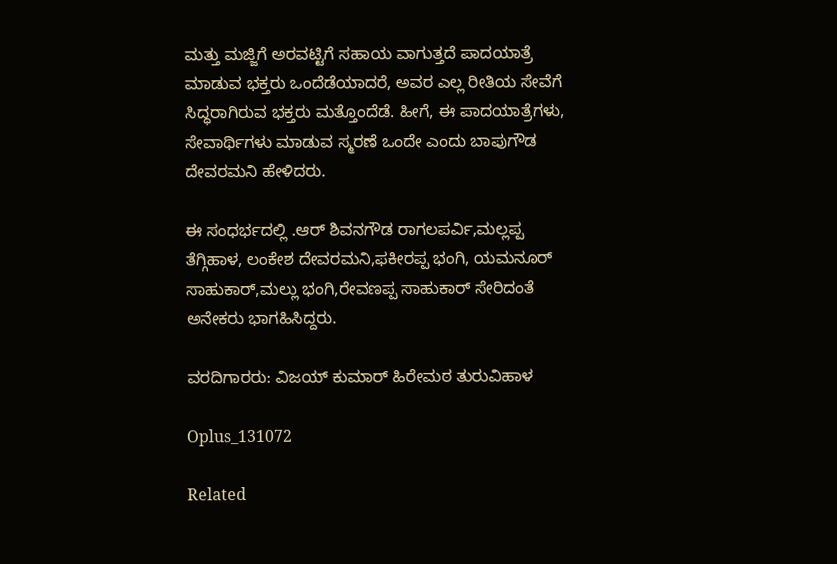ಮತ್ತು ಮಜ್ಜಿಗೆ ಅರವಟ್ಟಿಗೆ ಸಹಾಯ ವಾಗುತ್ತದೆ ಪಾದಯಾತ್ರೆ ಮಾಡುವ ಭಕ್ತರು ಒಂದೆಡೆಯಾದರೆ, ಅವರ ಎಲ್ಲ ರೀತಿಯ ಸೇವೆಗೆ ಸಿದ್ಧರಾಗಿರುವ ಭಕ್ತರು ಮತ್ತೊಂದೆಡೆ. ಹೀಗೆ, ಈ ಪಾದಯಾತ್ರೆಗಳು, ಸೇವಾರ್ಥಿಗಳು ಮಾಡುವ ಸ್ಮರಣೆ ಒಂದೇ ಎಂದು ಬಾಪುಗೌಡ ದೇವರಮನಿ ಹೇಳಿದರು.

ಈ ಸಂಧರ್ಭದಲ್ಲಿ .ಆರ್ ಶಿವನಗೌಡ ರಾಗಲಪರ್ವಿ,ಮಲ್ಲಪ್ಪ ತೆಗ್ಗಿಹಾಳ, ಲಂಕೇಶ ದೇವರಮನಿ,ಫಕೀರಪ್ಪ ಭಂಗಿ, ಯಮನೂರ್ ಸಾಹುಕಾರ್,ಮಲ್ಲು ಭಂಗಿ,ರೇವಣಪ್ಪ ಸಾಹುಕಾರ್ ಸೇರಿದಂತೆ ಅನೇಕರು ಭಾಗಹಿಸಿದ್ದರು.

ವರದಿಗಾರರು: ವಿಜಯ್ ಕುಮಾರ್ ಹಿರೇಮಠ ತುರುವಿಹಾಳ

Oplus_131072

Related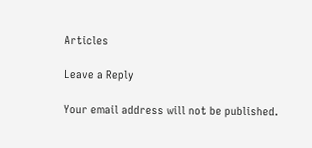Articles

Leave a Reply

Your email address will not be published.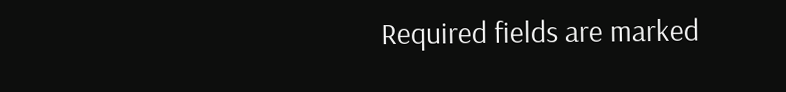Required fields are marked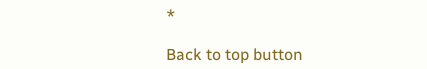*

Back to top button